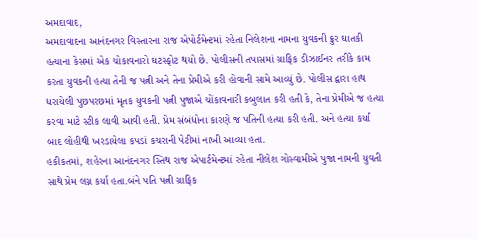અમદાવાદ,
અમદાવાદના આનંદનગર વિસ્તારના રાજ એપોર્ટમેન્ટમાં રહેતા નિલેશના નામના યુવકની ક્રુર ઘાતકી હત્યાના કેસમાં એક ચોકાવનારો ઘટસ્ફોટ થયો છે. પોલીસની તપાસમાં ગ્રાફિક ડીઝાઈનર તરીકે કામ કરતા યુવકની હત્યા તેની જ પત્ની અને તેના પ્રેમીએ કરી હોવાની સામે આવ્યું છે. પોલીસ દ્વારા હાથ ધરાયેલી પુછપરછમાં મૃતક યુવકની પત્ની પુજાએ ચોંકાવનારી કબુલાત કરી હતી કે, તેના પ્રેમીએ જ હત્યા કરવા માટે સ્ટીક લાવી આવી હતી. પ્રેમ સંબંધોના કારણે જ પતિની હત્યા કરી હતી. અને હત્યા કર્યા બાદ લોહીથી ખરડાયેલા કપડાં કચરાની પેટીમાં નાખી આવ્યા હતા.
હકીકતમાં, શહેરના આનંદનગર સ્તિથ રાજ એપાર્ટમેન્ટમાં રહેતા નીલેશ ગોસ્વામીએ પુજા નામની યુવતી સાથે પ્રેમ લગ્ન કર્યા હતા.બંને પતિ પત્ની ગ્રાફિક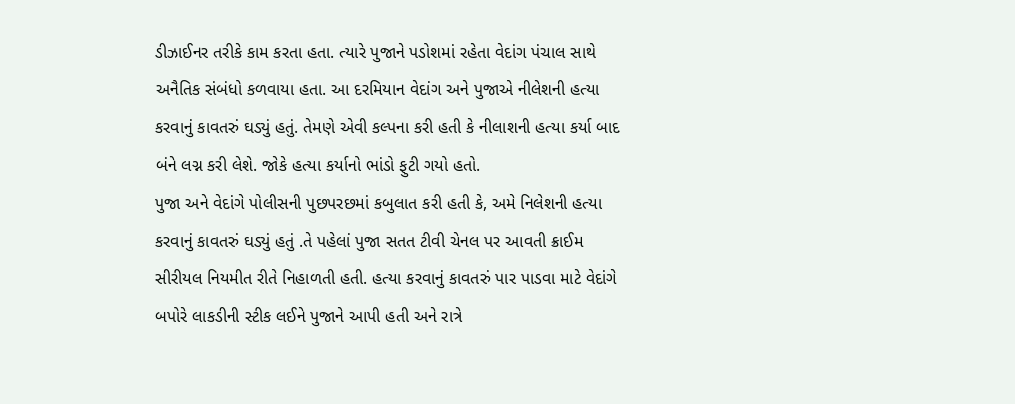ડીઝાઈનર તરીકે કામ કરતા હતા. ત્યારે પુજાને પડોશમાં રહેતા વેદાંગ પંચાલ સાથે અનૈતિક સંબંધો કળવાયા હતા. આ દરમિયાન વેદાંગ અને પુજાએ નીલેશની હત્યા કરવાનું કાવતરું ઘડ્યું હતું. તેમણે એવી કલ્પના કરી હતી કે નીલાશની હત્યા કર્યા બાદ બંને લગ્ન કરી લેશે. જોકે હત્યા કર્યાનો ભાંડો ફુટી ગયો હતો.
પુજા અને વેદાંગે પોલીસની પુછપરછમાં કબુલાત કરી હતી કે, અમે નિલેશની હત્યા કરવાનું કાવતરું ઘડ્યું હતું .તે પહેલાં પુજા સતત ટીવી ચેનલ પર આવતી ક્રાઈમ સીરીયલ નિયમીત રીતે નિહાળતી હતી. હત્યા કરવાનું કાવતરું પાર પાડવા માટે વેદાંગે બપોરે લાકડીની સ્ટીક લઈને પુજાને આપી હતી અને રાત્રે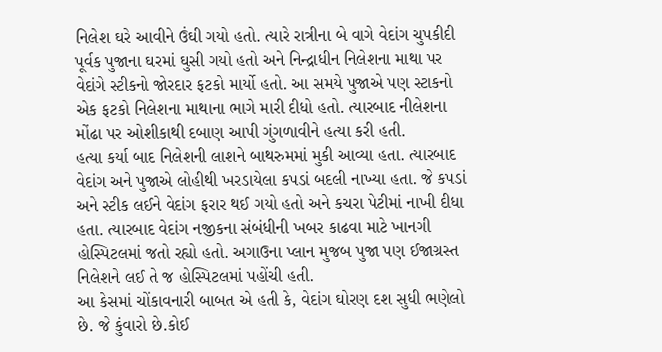નિલેશ ઘરે આવીને ઉંઘી ગયો હતો. ત્યારે રાત્રીના બે વાગે વેદાંગ ચુપકીદી પૂર્વક પુજાના ઘરમાં ઘુસી ગયો હતો અને નિન્દ્રાધીન નિલેશના માથા પર વેદાંગે સ્ટીકનો જોરદાર ફટકો માર્યો હતો. આ સમયે પુજાએ પણ સ્ટાકનો એક ફટકો નિલેશના માથાના ભાગે મારી દીધો હતો. ત્યારબાદ નીલેશના મોંઢા પર ઓશીકાથી દબાણ આપી ગુંગળાવીને હત્યા કરી હતી.
હત્યા કર્યા બાદ નિલેશની લાશને બાથરુમમાં મુકી આવ્યા હતા. ત્યારબાદ વેદાંગ અને પુજાએ લોહીથી ખરડાયેલા કપડાં બદલી નાખ્યા હતા. જે કપડાં અને સ્ટીક લઈને વેદાંગ ફરાર થઈ ગયો હતો અને કચરા પેટીમાં નાખી દીધા હતા. ત્યારબાદ વેદાંગ નજીકના સંબંધીની ખબર કાઢવા માટે ખાનગી હોસ્પિટલમાં જતો રહ્યો હતો. અગાઉના પ્લાન મુજબ પુજા પણ ઈજાગ્રસ્ત નિલેશને લઈ તે જ હોસ્પિટલમાં પહોંચી હતી.
આ કેસમાં ચોંકાવનારી બાબત એ હતી કે, વેદાંગ ઘોરણ દશ સુધી ભણેલો છે. જે કુંવારો છે.કોઈ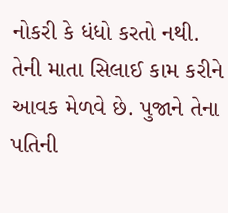નોકરી કે ધંધો કરતો નથી. તેની માતા સિલાઈ કામ કરીને આવક મેળવે છે. પુજાને તેના પતિની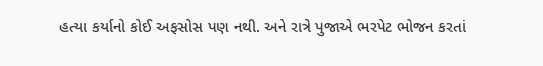હત્યા કર્યાનો કોઈ અફસોસ પણ નથી. અને રાત્રે પુજાએ ભરપેટ ભોજન કરતાં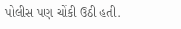પોલીસ પણ ચોંકી ઉઠી હતી.